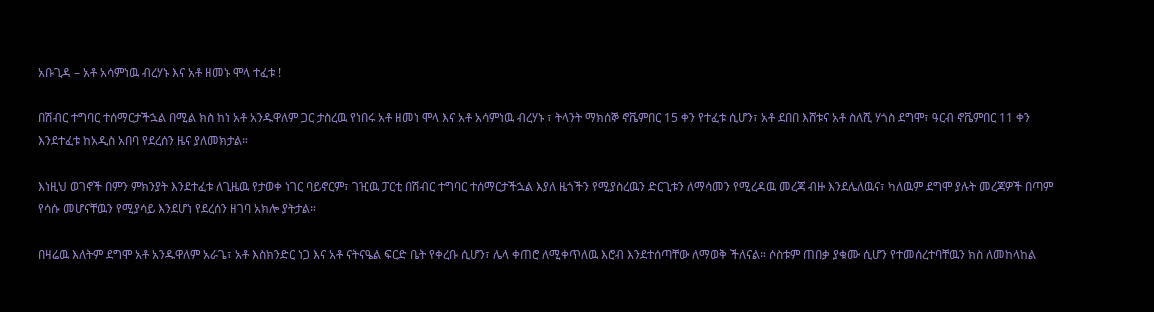አቡጊዳ – አቶ አሳምነዉ ብረሃኑ እና አቶ ዘመኑ ሞላ ተፈቱ !

በሽብር ተግባር ተሰማርታችኋል በሚል ክስ ከነ አቶ አንዱዋለም ጋር ታስረዉ የነበሩ አቶ ዘመነ ሞላ እና አቶ አሳምነዉ ብረሃኑ ፣ ትላንት ማክሰኞ ኖቬምበር 15 ቀን የተፈቱ ሲሆን፣ አቶ ደበበ እሸቱና አቶ ስለሺ ሃጎስ ደግሞ፣ ዓርብ ኖቬምበር 11 ቀን እንደተፈቱ ከአዲስ አበባ የደረሰን ዜና ያለመክታል።

እነዚህ ወገኖች በምን ምክንያት እንደተፈቱ ለጊዜዉ የታወቀ ነገር ባይኖርም፣ ገዢዉ ፓርቲ በሽብር ተግባር ተሰማርታችኋል እያለ ዜጎችን የሚያስረዉን ድርጊቱን ለማሳመን የሚረዳዉ መረጃ ብዙ እንደሌለዉና፣ ካለዉም ደግሞ ያሉት መረጃዎች በጣም የሳሱ መሆናቸዉን የሚያሳይ እንደሆነ የደረሰን ዘገባ አክሎ ያትታል።

በዛሬዉ እለትም ደግሞ አቶ አንዱዋለም አራጌ፣ አቶ እስክንድር ነጋ እና አቶ ናትናዔል ፍርድ ቤት የቀረቡ ሲሆን፣ ሌላ ቀጠሮ ለሚቀጥለዉ እሮብ እንደተሰጣቸው ለማወቅ ችለናል። ሶስቱም ጠበቃ ያቁሙ ሲሆን የተመሰረተባቸዉን ክስ ለመከላከል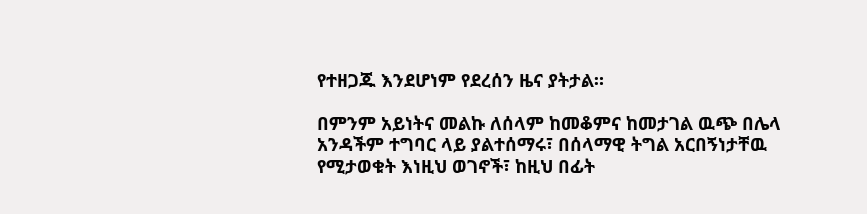የተዘጋጁ እንደሆነም የደረሰን ዜና ያትታል።

በምንም አይነትና መልኩ ለሰላም ከመቆምና ከመታገል ዉጭ በሌላ አንዳችም ተግባር ላይ ያልተሰማሩ፣ በሰላማዊ ትግል አርበኝነታቸዉ የሚታወቁት እነዚህ ወገኖች፣ ከዚህ በፊት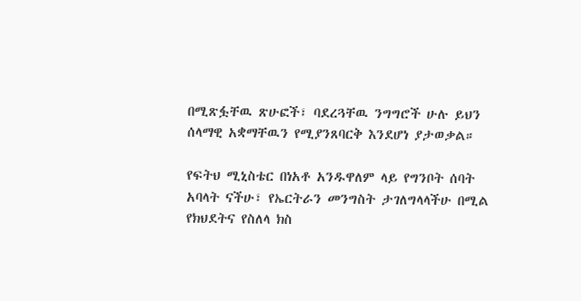በሚጽፏቸዉ ጽሁፎች፣ ባደረጓቸዉ ንግግሮች ሁሉ ይህን ሰላማዊ አቋማቸዉን የሚያንጸባርቅ እንደሆነ ያታወቃል።

የፍትህ ሚኒስቴር በነአቶ አንዱዋለም ላይ የግንቦት ሰባት አባላት ናችሁ፣ የኤርትራን መንግስት ታገለግላላችሁ በሚል የክህደትና የስለላ ክስ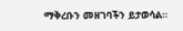ማቅረቡን መዘገባችን ይታወሳል።